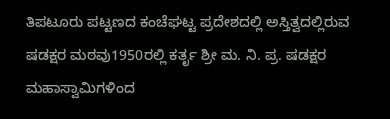ತಿಪಟೂರು ಪಟ್ಟಣದ ಕಂಚೆಘಟ್ಟ ಪ್ರದೇಶದಲ್ಲಿ ಅಸ್ತಿತ್ವದಲ್ಲಿರುವ ಷಡಕ್ಷರ ಮಠವು1950ರಲ್ಲಿ ಕರ್ತೃ ಶ್ರೀ ಮ. ನಿ. ಪ್ರ. ಷಡಕ್ಷರ ಮಹಾಸ್ವಾಮಿಗಳಿಂದ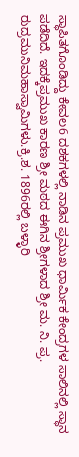ಸ್ಥಾಪಿತಗೊಂಡಿದ್ದು ಕೇವಲ6 ದಶಕಗಳಲ್ಲಿ ನಾಡಿನ ಪ್ರಮುಖ ಧಾರ್ಮಿಕ ಕೇಂದ್ರಗಳ ಸಾಲಿನಲ್ಲಿ ಸ್ಥಾನ ಪಡೆದಿದೆ. ಇದಕ್ಕೆಪ್ರಮುಖ ಕಾರಣ ಶ್ರೀ ಮಠದ ಈಗಿನ ಶ್ರೀಗಳಾದ ಶ್ರೀ ಮ. ನಿ. ಪ್ರ. ರುದ್ರಮುನಿಮಹಾಸ್ವಾಮಿಗಳು.ಕ್ರಿ.ಶ. 1896ರಲ್ಲಿ ಬಳ್ಳಾರಿ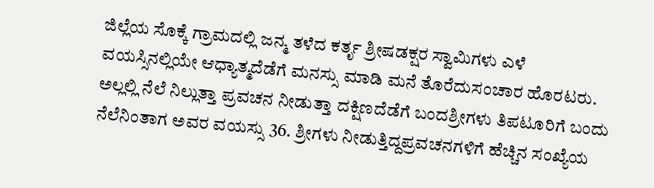ಜಿಲ್ಲೆಯ ಸೊಕ್ಕೆ ಗ್ರಾಮದಲ್ಲಿ ಜನ್ಮ ತಳೆದ ಕರ್ತೃ ಶ್ರೀಷಡಕ್ಷರ ಸ್ವಾಮಿಗಳು ಎಳೆ ವಯಸ್ಸಿನಲ್ಲಿಯೇ ಆಧ್ಯಾತ್ಮದೆಡೆಗೆ ಮನಸ್ಸು ಮಾಡಿ ಮನೆ ತೊರೆದುಸಂಚಾರ ಹೊರಟರು. ಅಲ್ಲಲ್ಲಿ ನೆಲೆ ನಿಲ್ಲುತ್ತಾ ಪ್ರವಚನ ನೀಡುತ್ತಾ ದಕ್ಷಿಣದೆಡೆಗೆ ಬಂದಶ್ರೀಗಳು ತಿಪಟೂರಿಗೆ ಬಂದು ನೆಲೆನಿಂತಾಗ ಅವರ ವಯಸ್ಸು 36. ಶ್ರೀಗಳು ನೀಡುತ್ತಿದ್ದಪ್ರವಚನಗಳಿಗೆ ಹೆಚ್ಚಿನ ಸಂಖ್ಯೆಯ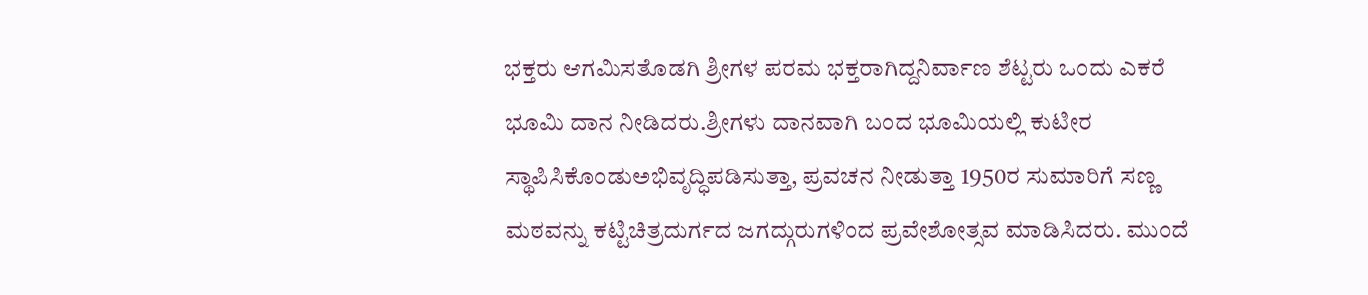ಭಕ್ತರು ಆಗಮಿಸತೊಡಗಿ ಶ್ರೀಗಳ ಪರಮ ಭಕ್ತರಾಗಿದ್ದನಿರ್ವಾಣ ಶೆಟ್ಟರು ಒಂದು ಎಕರೆ ಭೂಮಿ ದಾನ ನೀಡಿದರು.ಶ್ರೀಗಳು ದಾನವಾಗಿ ಬಂದ ಭೂಮಿಯಲ್ಲಿ ಕುಟೀರ ಸ್ಥಾಪಿಸಿಕೊಂಡುಅಭಿವೃದ್ಧಿಪಡಿಸುತ್ತಾ, ಪ್ರವಚನ ನೀಡುತ್ತಾ 1950ರ ಸುಮಾರಿಗೆ ಸಣ್ಣ ಮಠವನ್ನು ಕಟ್ಟಿಚಿತ್ರದುರ್ಗದ ಜಗದ್ಗುರುಗಳಿಂದ ಪ್ರವೇಶೋತ್ಸವ ಮಾಡಿಸಿದರು. ಮುಂದೆ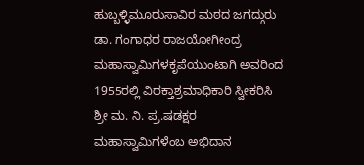ಹುಬ್ಬಳ್ಳಿಮೂರುಸಾವಿರ ಮಠದ ಜಗದ್ಗುರು ಡಾ. ಗಂಗಾಧರ ರಾಜಯೋಗೀಂದ್ರ ಮಹಾಸ್ವಾಮಿಗಳಕೃಪೆಯುಂಟಾಗಿ ಅವರಿಂದ 1955ರಲ್ಲಿ ವಿರಕ್ತಾಶ್ರಮಾಧಿಕಾರಿ ಸ್ವೀಕರಿಸಿ ಶ್ರೀ ಮ. ನಿ. ಪ್ರ.ಷಡಕ್ಷರ ಮಹಾಸ್ವಾಮಿಗಳೆಂಬ ಅಭಿದಾನ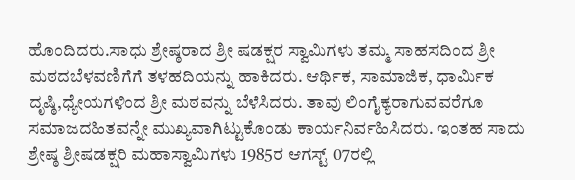ಹೊಂದಿದರು.ಸಾಧು ಶ್ರೇಷ್ಠರಾದ ಶ್ರೀ ಷಡಕ್ಷರ ಸ್ವಾಮಿಗಳು ತಮ್ಮ ಸಾಹಸದಿಂದ ಶ್ರೀ ಮಠದಬೆಳವಣಿಗೆಗೆ ತಳಹದಿಯನ್ನು ಹಾಕಿದರು. ಆರ್ಥಿಕ, ಸಾಮಾಜಿಕ, ಧಾರ್ಮಿಕ ದೃಷ್ಠಿ,ಧ್ಯೇಯಗಳಿಂದ ಶ್ರೀ ಮಠವನ್ನು ಬೆಳೆಸಿದರು. ತಾವು ಲಿಂಗೈಕ್ಯರಾಗುವವರೆಗೂ ಸಮಾಜದಹಿತವನ್ನೇ ಮುಖ್ಯವಾಗಿಟ್ಟುಕೊಂಡು ಕಾರ್ಯನಿರ್ವಹಿಸಿದರು. ಇಂತಹ ಸಾದು ಶ್ರೇಷ್ಠ ಶ್ರೀಷಡಕ್ಷರಿ ಮಹಾಸ್ವಾಮಿಗಳು 1985ರ ಆಗಸ್ಟ್ 07ರಲ್ಲಿ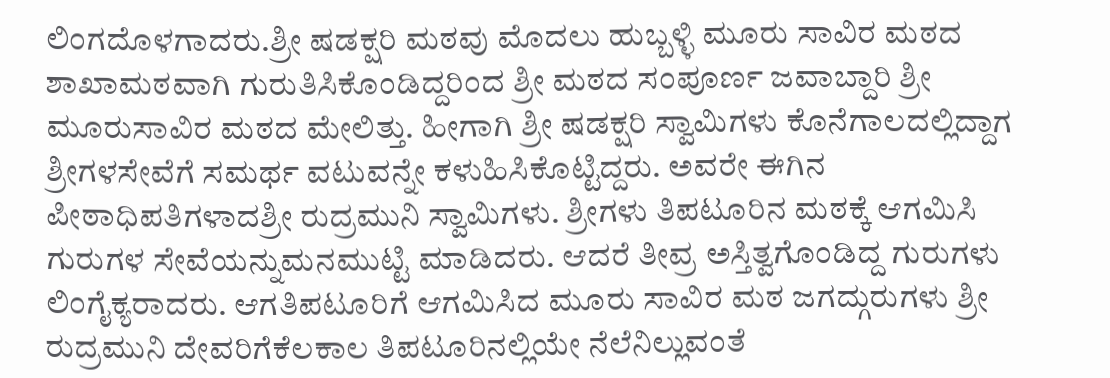ಲಿಂಗದೊಳಗಾದರು.ಶ್ರೀ ಷಡಕ್ಷರಿ ಮಠವು ಮೊದಲು ಹುಬ್ಬಳ್ಳಿ ಮೂರು ಸಾವಿರ ಮಠದ ಶಾಖಾಮಠವಾಗಿ ಗುರುತಿಸಿಕೊಂಡಿದ್ದರಿಂದ ಶ್ರೀ ಮಠದ ಸಂಪೂರ್ಣ ಜವಾಬ್ದಾರಿ ಶ್ರೀ ಮೂರುಸಾವಿರ ಮಠದ ಮೇಲಿತ್ತು. ಹೀಗಾಗಿ ಶ್ರೀ ಷಡಕ್ಷರಿ ಸ್ವಾಮಿಗಳು ಕೊನೆಗಾಲದಲ್ಲಿದ್ದಾಗ ಶ್ರೀಗಳಸೇವೆಗೆ ಸಮರ್ಥ ವಟುವನ್ನೇ ಕಳುಹಿಸಿಕೊಟ್ಟಿದ್ದರು. ಅವರೇ ಈಗಿನ ಪೀಠಾಧಿಪತಿಗಳಾದಶ್ರೀ ರುದ್ರಮುನಿ ಸ್ವಾಮಿಗಳು. ಶ್ರೀಗಳು ತಿಪಟೂರಿನ ಮಠಕ್ಕೆ ಆಗಮಿಸಿ ಗುರುಗಳ ಸೇವೆಯನ್ನುಮನಮುಟ್ಟಿ ಮಾಡಿದರು. ಆದರೆ ತೀವ್ರ ಅಸ್ತಿತ್ವಗೊಂಡಿದ್ದ ಗುರುಗಳು ಲಿಂಗೈಕ್ಯರಾದರು. ಆಗತಿಪಟೂರಿಗೆ ಆಗಮಿಸಿದ ಮೂರು ಸಾವಿರ ಮಠ ಜಗದ್ಗುರುಗಳು ಶ್ರೀ ರುದ್ರಮುನಿ ದೇವರಿಗೆಕೆಲಕಾಲ ತಿಪಟೂರಿನಲ್ಲಿಯೇ ನೆಲೆನಿಲ್ಲುವಂತೆ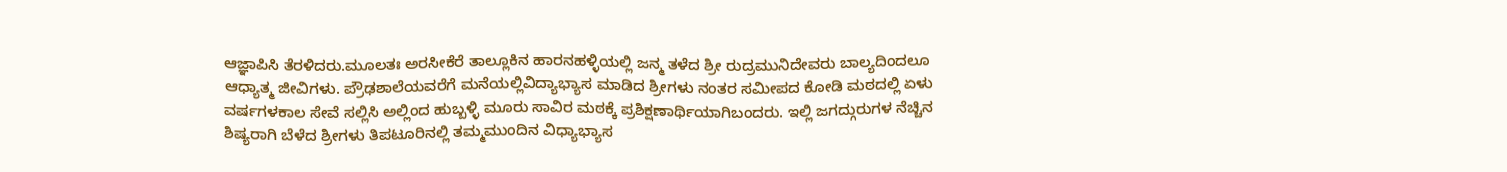ಆಜ್ಞಾಪಿಸಿ ತೆರಳಿದರು.ಮೂಲತಃ ಅರಸೀಕೆರೆ ತಾಲ್ಲೂಕಿನ ಹಾರನಹಳ್ಳಿಯಲ್ಲಿ ಜನ್ಮ ತಳೆದ ಶ್ರೀ ರುದ್ರಮುನಿದೇವರು ಬಾಲ್ಯದಿಂದಲೂ ಆಧ್ಯಾತ್ಮ ಜೀವಿಗಳು. ಪ್ರೌಢಶಾಲೆಯವರೆಗೆ ಮನೆಯಲ್ಲಿವಿದ್ಯಾಭ್ಯಾಸ ಮಾಡಿದ ಶ್ರೀಗಳು ನಂತರ ಸಮೀಪದ ಕೋಡಿ ಮಠದಲ್ಲಿ ಏಳು ವರ್ಷಗಳಕಾಲ ಸೇವೆ ಸಲ್ಲಿಸಿ ಅಲ್ಲಿಂದ ಹುಬ್ಬಳ್ಳಿ ಮೂರು ಸಾವಿರ ಮಠಕ್ಕೆ ಪ್ರಶಿಕ್ಷಣಾರ್ಥಿಯಾಗಿಬಂದರು. ಇಲ್ಲಿ ಜಗದ್ಗುರುಗಳ ನೆಚ್ಚಿನ ಶಿಷ್ಯರಾಗಿ ಬೆಳೆದ ಶ್ರೀಗಳು ತಿಪಟೂರಿನಲ್ಲಿ ತಮ್ಮಮುಂದಿನ ವಿಧ್ಯಾಭ್ಯಾಸ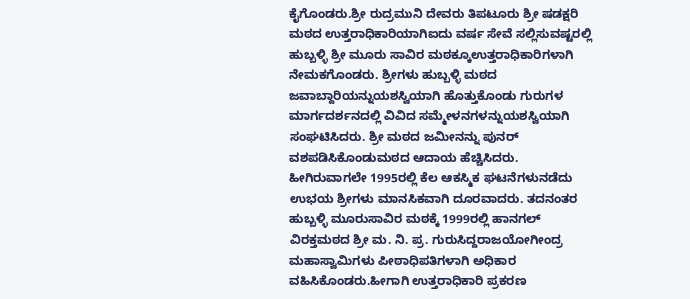ಕೈಗೊಂಡರು.ಶ್ರೀ ರುದ್ರಮುನಿ ದೇವರು ತಿಪಟೂರು ಶ್ರೀ ಷಡಕ್ಷರಿ ಮಠದ ಉತ್ತರಾಧಿಕಾರಿಯಾಗಿಐದು ವರ್ಷ ಸೇವೆ ಸಲ್ಲಿಸುವಷ್ಟರಲ್ಲಿ ಹುಬ್ಬಳ್ಳಿ ಶ್ರೀ ಮೂರು ಸಾವಿರ ಮಠಕ್ಕೂಉತ್ತರಾಧಿಕಾರಿಗಳಾಗಿ ನೇಮಕಗೊಂಡರು. ಶ್ರೀಗಳು ಹುಬ್ಬಳ್ಳಿ ಮಠದ ಜವಾಬ್ದಾರಿಯನ್ನುಯಶಸ್ವಿಯಾಗಿ ಹೊತ್ತುಕೊಂಡು ಗುರುಗಳ ಮಾರ್ಗದರ್ಶನದಲ್ಲಿ ವಿವಿದ ಸಮ್ಮೇಳನಗಳನ್ನುಯಶಸ್ವಿಯಾಗಿ ಸಂಘಟಿಸಿದರು. ಶ್ರೀ ಮಠದ ಜಮೀನನ್ನು ಪುನರ್ ವಶಪಡಿಸಿಕೊಂಡುಮಠದ ಆದಾಯ ಹೆಚ್ಚಿಸಿದರು. ಹೀಗಿರುವಾಗಲೇ 1995ರಲ್ಲಿ ಕೆಲ ಆಕಸ್ಮಿಕ ಘಟನೆಗಳುನಡೆದು ಉಭಯ ಶ್ರೀಗಳು ಮಾನಸಿಕವಾಗಿ ದೂರವಾದರು. ತದನಂತರ ಹುಬ್ಬಳ್ಳಿ ಮೂರುಸಾವಿರ ಮಠಕ್ಕೆ 1999ರಲ್ಲಿ ಹಾನಗಲ್ ವಿರಕ್ತಮಠದ ಶ್ರೀ ಮ. ನಿ. ಪ್ರ. ಗುರುಸಿದ್ದರಾಜಯೋಗೀಂದ್ರ ಮಹಾಸ್ವಾಮಿಗಳು ಪೀಠಾಧಿಪತಿಗಳಾಗಿ ಅಧಿಕಾರ ವಹಿಸಿಕೊಂಡರು.ಹೀಗಾಗಿ ಉತ್ತರಾಧಿಕಾರಿ ಪ್ರಕರಣ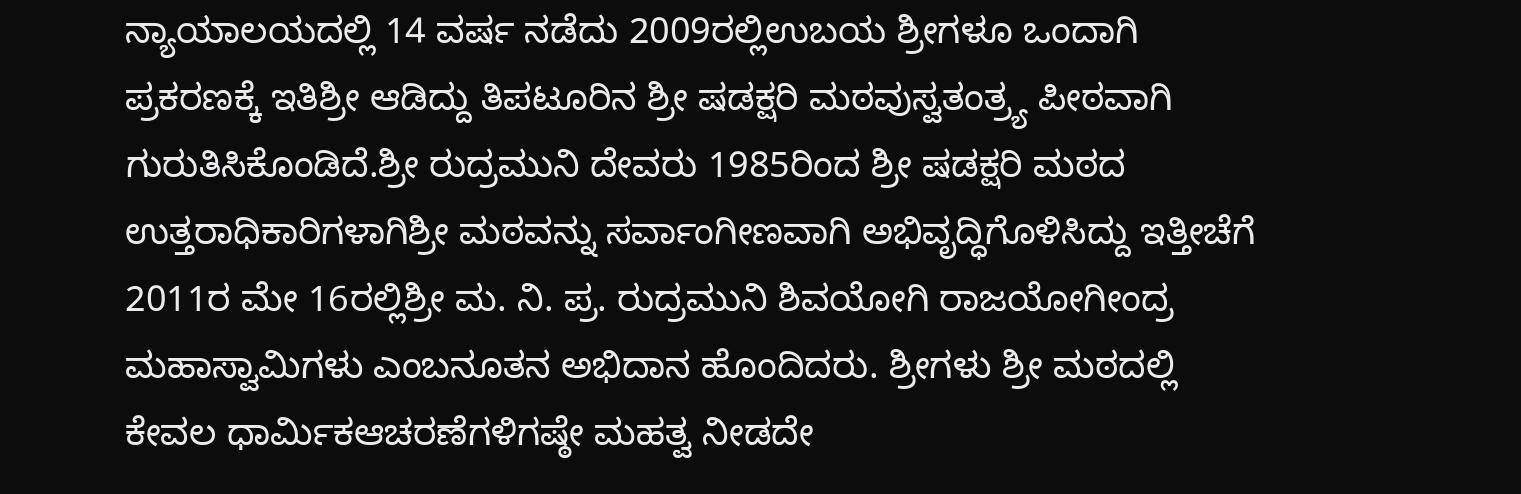ನ್ಯಾಯಾಲಯದಲ್ಲಿ 14 ವರ್ಷ ನಡೆದು 2009ರಲ್ಲಿಉಬಯ ಶ್ರೀಗಳೂ ಒಂದಾಗಿ ಪ್ರಕರಣಕ್ಕೆ ಇತಿಶ್ರೀ ಆಡಿದ್ದು ತಿಪಟೂರಿನ ಶ್ರೀ ಷಡಕ್ಷರಿ ಮಠವುಸ್ವತಂತ್ರ್ಯ ಪೀಠವಾಗಿ ಗುರುತಿಸಿಕೊಂಡಿದೆ.ಶ್ರೀ ರುದ್ರಮುನಿ ದೇವರು 1985ರಿಂದ ಶ್ರೀ ಷಡಕ್ಷರಿ ಮಠದ ಉತ್ತರಾಧಿಕಾರಿಗಳಾಗಿಶ್ರೀ ಮಠವನ್ನು ಸರ್ವಾಂಗೀಣವಾಗಿ ಅಭಿವೃದ್ಧಿಗೊಳಿಸಿದ್ದು ಇತ್ತೀಚೆಗೆ 2011ರ ಮೇ 16ರಲ್ಲಿಶ್ರೀ ಮ. ನಿ. ಪ್ರ. ರುದ್ರಮುನಿ ಶಿವಯೋಗಿ ರಾಜಯೋಗೀಂದ್ರ ಮಹಾಸ್ವಾಮಿಗಳು ಎಂಬನೂತನ ಅಭಿದಾನ ಹೊಂದಿದರು. ಶ್ರೀಗಳು ಶ್ರೀ ಮಠದಲ್ಲಿ ಕೇವಲ ಧಾರ್ಮಿಕಆಚರಣೆಗಳಿಗಷ್ಠೇ ಮಹತ್ವ ನೀಡದೇ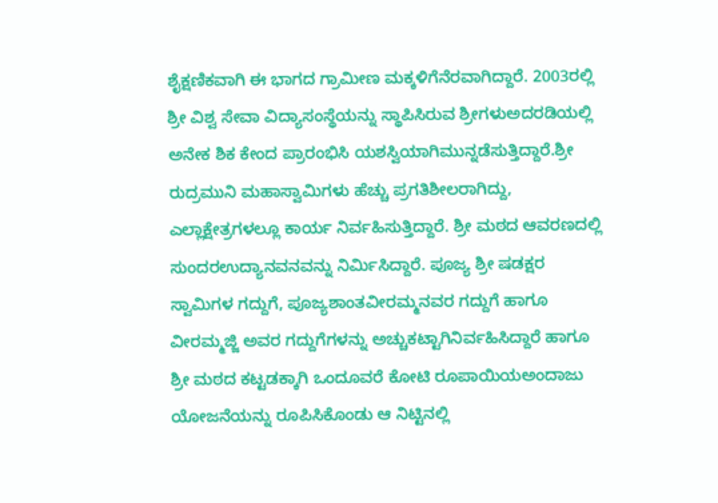ಶೈಕ್ಷಣಿಕವಾಗಿ ಈ ಭಾಗದ ಗ್ರಾಮೀಣ ಮಕ್ಕಳಿಗೆನೆರವಾಗಿದ್ದಾರೆ. 2003ರಲ್ಲಿ ಶ್ರೀ ವಿಶ್ವ ಸೇವಾ ವಿದ್ಯಾಸಂಸ್ಥೆಯನ್ನು ಸ್ಥಾಪಿಸಿರುವ ಶ್ರೀಗಳುಅದರಡಿಯಲ್ಲಿ ಅನೇಕ ಶಿಕ ಕೇಂದ ಪ್ರಾರಂಭಿಸಿ ಯಶಸ್ವಿಯಾಗಿಮುನ್ನಡೆಸುತ್ತಿದ್ದಾರೆ.ಶ್ರೀ ರುದ್ರಮುನಿ ಮಹಾಸ್ವಾಮಿಗಳು ಹೆಚ್ಚು ಪ್ರಗತಿಶೀಲರಾಗಿದ್ದು, ಎಲ್ಲಾಕ್ಷೇತ್ರಗಳಲ್ಲೂ ಕಾರ್ಯ ನಿರ್ವಹಿಸುತ್ತಿದ್ದಾರೆ. ಶ್ರೀ ಮಠದ ಆವರಣದಲ್ಲಿ ಸುಂದರಉದ್ಯಾನವನವನ್ನು ನಿರ್ಮಿಸಿದ್ದಾರೆ. ಪೂಜ್ಯ ಶ್ರೀ ಷಡಕ್ಷರ ಸ್ವಾಮಿಗಳ ಗದ್ದುಗೆ, ಪೂಜ್ಯಶಾಂತವೀರಮ್ಮನವರ ಗದ್ದುಗೆ ಹಾಗೂ ವೀರಮ್ಮಜ್ಜಿ ಅವರ ಗದ್ದುಗೆಗಳನ್ನು ಅಚ್ಚುಕಟ್ಟಾಗಿನಿರ್ವಹಿಸಿದ್ದಾರೆ ಹಾಗೂ ಶ್ರೀ ಮಠದ ಕಟ್ಟಡಕ್ಕಾಗಿ ಒಂದೂವರೆ ಕೋಟಿ ರೂಪಾಯಿಯಅಂದಾಜು ಯೋಜನೆಯನ್ನು ರೂಪಿಸಿಕೊಂಡು ಆ ನಿಟ್ಟಿನಲ್ಲಿ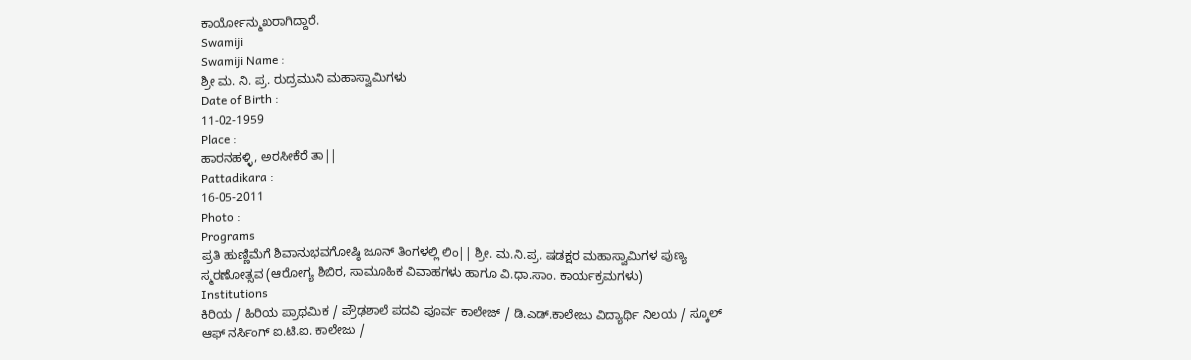ಕಾರ್ಯೋನ್ಮುಖರಾಗಿದ್ದಾರೆ.
Swamiji
Swamiji Name :
ಶ್ರೀ ಮ. ನಿ. ಪ್ರ. ರುದ್ರಮುನಿ ಮಹಾಸ್ವಾಮಿಗಳು
Date of Birth :
11-02-1959
Place :
ಹಾರನಹಳ್ಳಿ, ಅರಸೀಕೆರೆ ತಾ||
Pattadikara :
16-05-2011
Photo :
Programs
ಪ್ರತಿ ಹುಣ್ಣಿಮೆಗೆ ಶಿವಾನುಭವಗೋಷ್ಠಿ ಜೂನ್ ತಿಂಗಳಲ್ಲಿ ಲಿಂ|| ಶ್ರೀ. ಮ.ನಿ.ಪ್ರ. ಷಡಕ್ಷರ ಮಹಾಸ್ವಾಮಿಗಳ ಪುಣ್ಯ ಸ್ಮರಣೋತ್ಸವ (ಆರೋಗ್ಯ ಶಿಬಿರ, ಸಾಮೂಹಿಕ ವಿವಾಹಗಳು ಹಾಗೂ ವಿ.ಧಾ.ಸಾಂ. ಕಾರ್ಯಕ್ರಮಗಳು)
Institutions
ಕಿರಿಯ / ಹಿರಿಯ ಪ್ರಾಥಮಿಕ / ಪ್ರೌಢಶಾಲೆ ಪದವಿ ಪೂರ್ವ ಕಾಲೇಜ್ / ಡಿ.ಎಡ್.ಕಾಲೇಜು ವಿದ್ಯಾರ್ಥಿ ನಿಲಯ / ಸ್ಕೂಲ್ ಆಫ್ ನರ್ಸಿಂಗ್ ಐ.ಟಿ.ಐ. ಕಾಲೇಜು /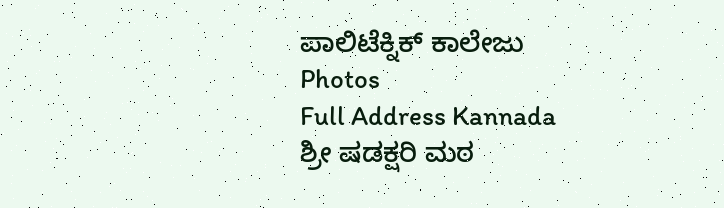ಪಾಲಿಟೆಕ್ನಿಕ್ ಕಾಲೇಜು
Photos
Full Address Kannada
ಶ್ರೀ ಷಡಕ್ಷರಿ ಮಠ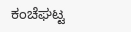ಕಂಚೆಘಟ್ಟ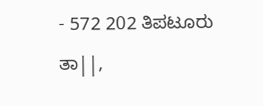- 572 202 ತಿಪಟೂರು ತಾ||,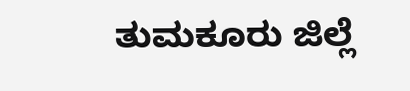ತುಮಕೂರು ಜಿಲ್ಲೆ